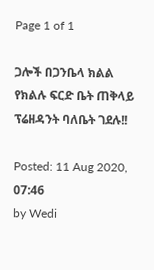Page 1 of 1

ጋሎች በጋንቤላ ክልል የክልሉ ፍርድ ቤት ጠቅላይ ፕሬዘዳንት ባለቤት ገደሉ!!

Posted: 11 Aug 2020, 07:46
by Wedi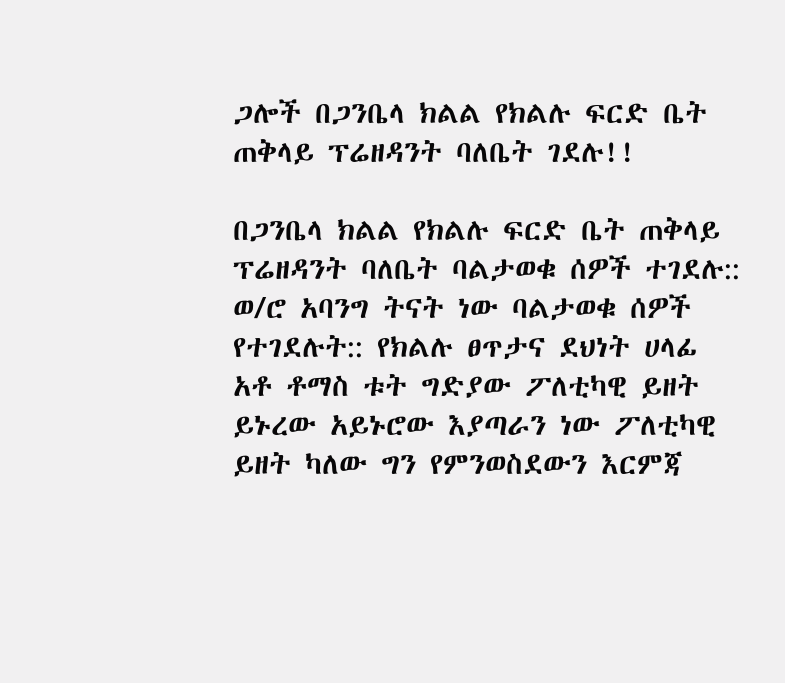ጋሎች በጋንቤላ ክልል የክልሉ ፍርድ ቤት ጠቅላይ ፕሬዘዳንት ባለቤት ገደሉ!!

በጋንቤላ ክልል የክልሉ ፍርድ ቤት ጠቅላይ ፕሬዘዳንት ባለቤት ባልታወቁ ሰዎች ተገደሉ:: ወ/ሮ አባንግ ትናት ነው ባልታወቁ ሰዎች የተገደሉት:: የክልሉ ፀጥታና ደህነት ሀላፊ አቶ ቶማስ ቱት ግድያው ፖለቲካዊ ይዘት ይኑረው አይኑሮው እያጣራን ነው ፖለቲካዊ ይዘት ካለው ግን የምንወስደውን እርምጃ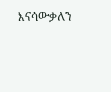እናሳውቃለን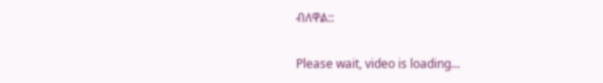ብለዋል::

Please wait, video is loading...